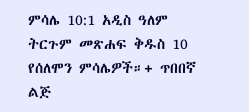ምሳሌ 10:1 አዲስ ዓለም ትርጉም መጽሐፍ ቅዱስ 10 የሰለሞን ምሳሌዎች።+ ጥበበኛ ልጅ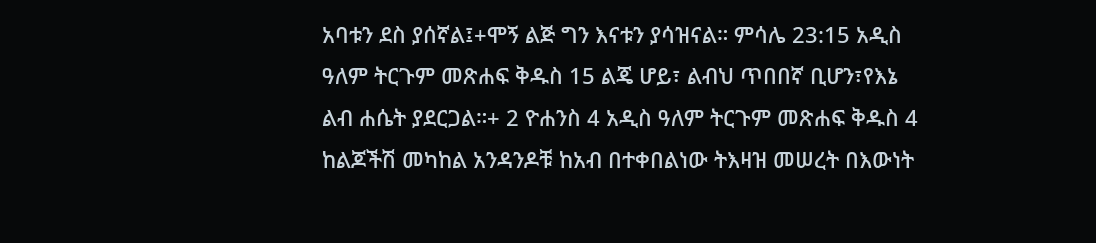አባቱን ደስ ያሰኛል፤+ሞኝ ልጅ ግን እናቱን ያሳዝናል። ምሳሌ 23:15 አዲስ ዓለም ትርጉም መጽሐፍ ቅዱስ 15 ልጄ ሆይ፣ ልብህ ጥበበኛ ቢሆን፣የእኔ ልብ ሐሴት ያደርጋል።+ 2 ዮሐንስ 4 አዲስ ዓለም ትርጉም መጽሐፍ ቅዱስ 4 ከልጆችሽ መካከል አንዳንዶቹ ከአብ በተቀበልነው ትእዛዝ መሠረት በእውነት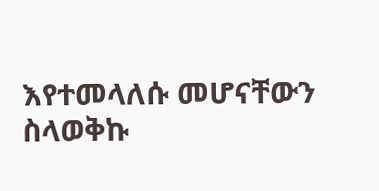እየተመላለሱ መሆናቸውን ስላወቅኩ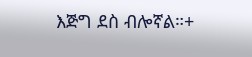እጅግ ደስ ብሎኛል።+